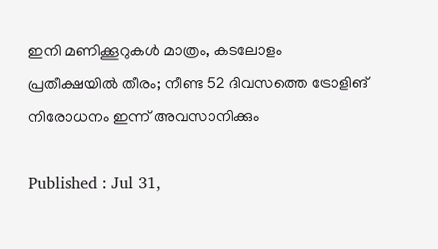ഇനി മണിക്കൂറുകൾ മാത്രം, കടലോളം പ്രതീക്ഷയിൽ തീരം; നീണ്ട 52 ദിവസത്തെ ട്രോളിങ് നിരോധനം ഇന്ന് അവസാനിക്കും

Published : Jul 31,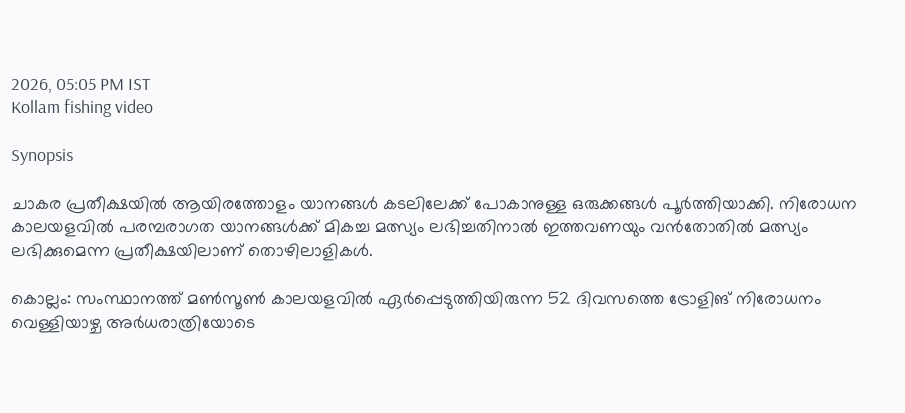2026, 05:05 PM IST
Kollam fishing video

Synopsis

ചാകര പ്രതീക്ഷയിൽ ആയിരത്തോളം യാനങ്ങൾ കടലിലേക്ക് പോകാനുള്ള ഒരുക്കങ്ങൾ പൂർത്തിയാക്കി. നിരോധന കാലയളവിൽ പരമ്പരാഗത യാനങ്ങൾക്ക് മികച്ച മത്സ്യം ലഭിച്ചതിനാൽ ഇത്തവണയും വൻതോതിൽ മത്സ്യം ലഭിക്കുമെന്ന പ്രതീക്ഷയിലാണ് തൊഴിലാളികൾ.

കൊല്ലം: സംസ്ഥാനത്ത് മൺസൂൺ കാലയളവിൽ ഏർപ്പെടുത്തിയിരുന്ന 52 ദിവസത്തെ ട്രോളിങ് നിരോധനം വെള്ളിയാഴ്ച അർധരാത്രിയോടെ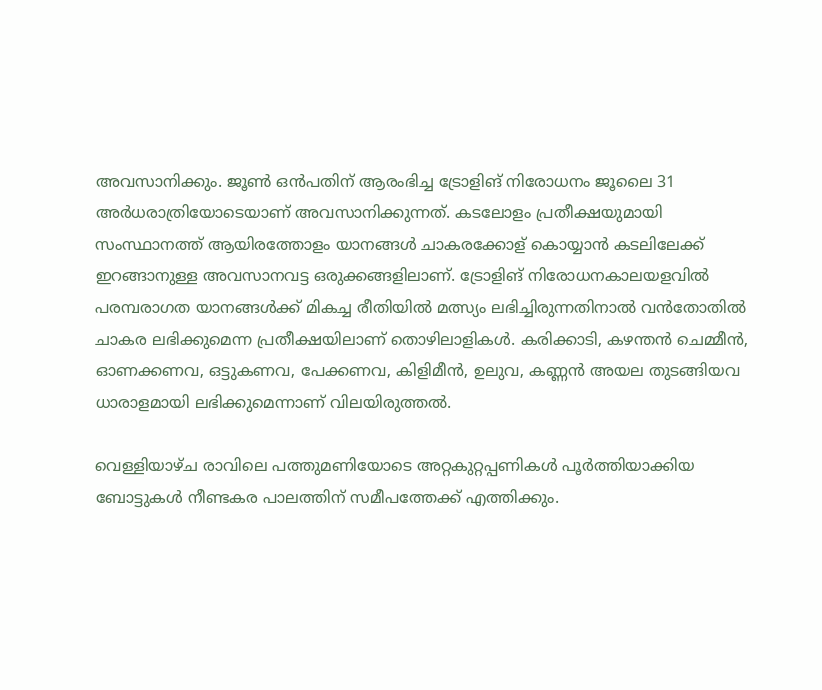അവസാനിക്കും. ജൂൺ ഒൻപതിന് ആരംഭിച്ച ട്രോളിങ് നിരോധനം ജൂലൈ 31 അർധരാത്രിയോടെയാണ് അവസാനിക്കുന്നത്. കടലോളം പ്രതീക്ഷയുമായി സംസ്ഥാനത്ത് ആയിരത്തോളം യാനങ്ങൾ ചാകരക്കോള് കൊയ്യാൻ കടലിലേക്ക് ഇറങ്ങാനുള്ള അവസാനവട്ട ഒരുക്കങ്ങളിലാണ്. ട്രോളിങ് നിരോധനകാലയളവിൽ പരമ്പരാഗത യാനങ്ങൾക്ക് മികച്ച രീതിയിൽ മത്സ്യം ലഭിച്ചിരുന്നതിനാൽ വൻതോതിൽ ചാകര ലഭിക്കുമെന്ന പ്രതീക്ഷയിലാണ് തൊഴിലാളികൾ. കരിക്കാടി, കഴന്തൻ ചെമ്മീൻ, ഓണക്കണവ, ഒട്ടുകണവ, പേക്കണവ, കിളിമീൻ, ഉലുവ, കണ്ണൻ അയല തുടങ്ങിയവ ധാരാളമായി ലഭിക്കുമെന്നാണ് വിലയിരുത്തൽ.

വെള്ളിയാഴ്ച രാവിലെ പത്തുമണിയോടെ അറ്റകുറ്റപ്പണികൾ പൂർത്തിയാക്കിയ ബോട്ടുകൾ നീണ്ടകര പാലത്തിന് സമീപത്തേക്ക് എത്തിക്കും.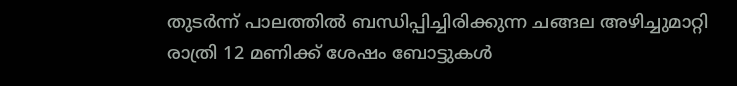തുടർന്ന് പാലത്തിൽ ബന്ധിപ്പിച്ചിരിക്കുന്ന ചങ്ങല അഴിച്ചുമാറ്റി രാത്രി 12 മണിക്ക് ശേഷം ബോട്ടുകൾ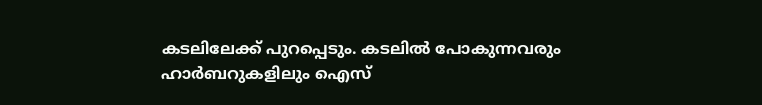കടലിലേക്ക് പുറപ്പെടും. കടലിൽ പോകുന്നവരും ഹാർബറുകളിലും ഐസ്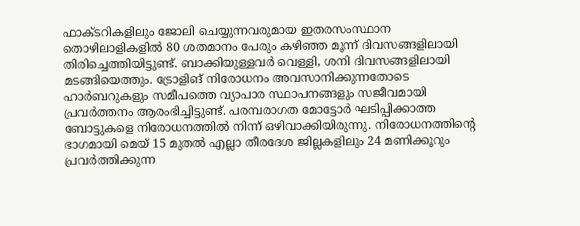ഫാക്ടറികളിലും ജോലി ചെയ്യുന്നവരുമായ ഇതരസംസ്ഥാന തൊഴിലാളികളിൽ 80 ശതമാനം പേരും കഴിഞ്ഞ മൂന്ന് ദിവസങ്ങളിലായി തിരിച്ചെത്തിയിട്ടുണ്ട്. ബാക്കിയുള്ളവർ വെള്ളി, ശനി ദിവസങ്ങളിലായി മടങ്ങിയെത്തും. ട്രോളിങ് നിരോധനം അവസാനിക്കുന്നതോടെ ഹാർബറുകളും സമീപത്തെ വ്യാപാര സ്ഥാപനങ്ങളും സജീവമായി പ്രവർത്തനം ആരംഭിച്ചിട്ടുണ്ട്. പരമ്പരാഗത മോട്ടോർ ഘടിപ്പിക്കാത്ത ബോട്ടുകളെ നിരോധനത്തിൽ നിന്ന് ഒഴിവാക്കിയിരുന്നു. നിരോധനത്തിന്റെ ഭാഗമായി മെയ് 15 മുതൽ എല്ലാ തീരദേശ ജില്ലകളിലും 24 മണിക്കൂറും പ്രവർത്തിക്കുന്ന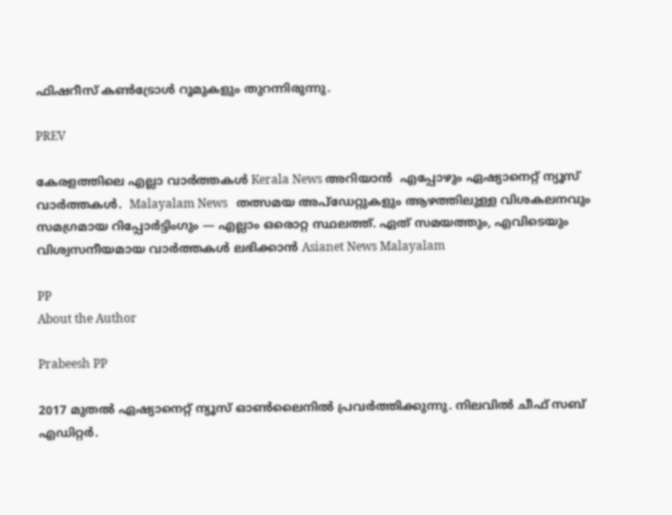ഫിഷറീസ് കൺട്രോൾ റൂമുകളും തുറന്നിരുന്നു.

PREV

കേരളത്തിലെ എല്ലാ വാർത്തകൾ Kerala News അറിയാൻ  എപ്പോഴും ഏഷ്യാനെറ്റ് ന്യൂസ് വാർത്തകൾ.  Malayalam News   തത്സമയ അപ്‌ഡേറ്റുകളും ആഴത്തിലുള്ള വിശകലനവും സമഗ്രമായ റിപ്പോർട്ടിംഗും — എല്ലാം ഒരൊറ്റ സ്ഥലത്ത്. ഏത് സമയത്തും, എവിടെയും വിശ്വസനീയമായ വാർത്തകൾ ലഭിക്കാൻ Asianet News Malayalam

PP
About the Author

Prabeesh PP

2017 മുതല്‍ ഏഷ്യാനെറ്റ് ന്യൂസ് ഓണ്‍ലൈനില്‍ പ്രവര്‍ത്തിക്കുന്നു. നിലവില്‍ ചീഫ് സബ് എഡിറ്റര്‍.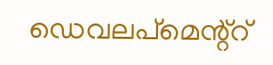ഡെവലപ്മെന്റ്റ്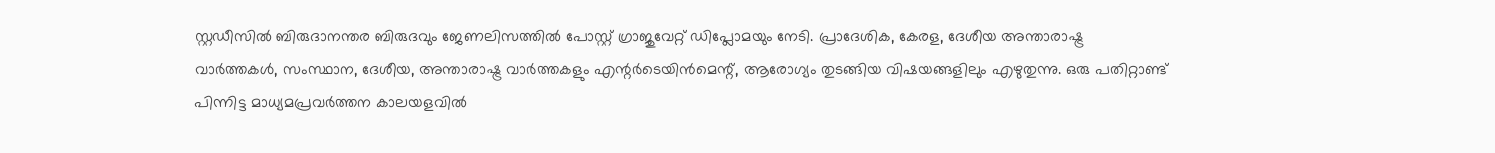സ്റ്റഡീസിൽ ബിരുദാനന്തര ബിരുദവും ജേണലിസത്തില്‍ പോസ്റ്റ് ഗ്രാജുവേറ്റ് ഡിപ്ലോമയും നേടി. പ്രാദേശിക, കേരള, ദേശീയ അന്താരാഷ്ട്ര വാർത്തകൾ, സംസ്ഥാന, ദേശീയ, അന്താരാഷ്ട്ര വാര്‍ത്തകളും എന്റര്‍ടെയിന്‍മെന്റ്, ആരോഗ്യം തുടങ്ങിയ വിഷയങ്ങളിലും എഴുതുന്നു. ഒരു പതിറ്റാണ്ട് പിന്നിട്ട മാധ്യമപ്രവര്‍ത്തന കാലയളവില്‍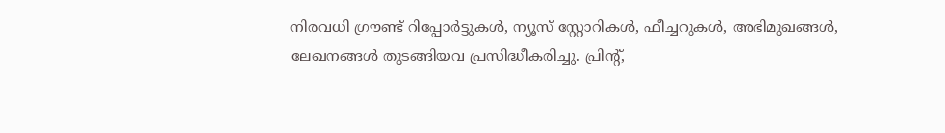നിരവധി ഗ്രൗണ്ട് റിപ്പോര്‍ട്ടുകള്‍, ന്യൂസ് സ്റ്റോറികള്‍, ഫീച്ചറുകള്‍, അഭിമുഖങ്ങള്‍, ലേഖനങ്ങള്‍ തുടങ്ങിയവ പ്രസിദ്ധീകരിച്ചു. പ്രിന്റ്,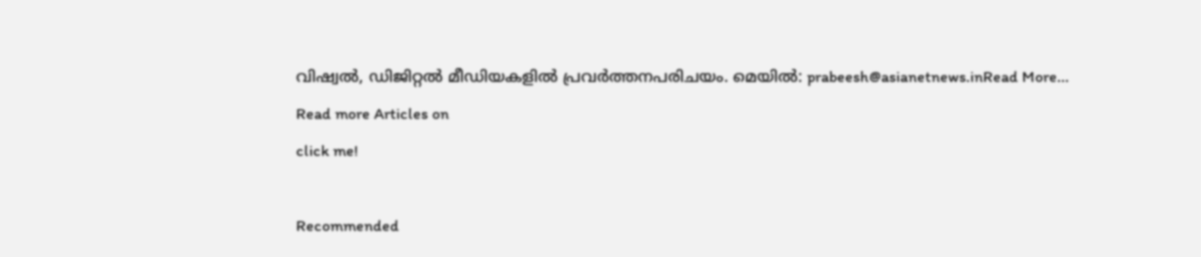വിഷ്വല്‍, ഡിജിറ്റല്‍ മീഡിയകളില്‍ പ്രവര്‍ത്തനപരിചയം. മെയില്‍: prabeesh@asianetnews.inRead More...
Read more Articles on
click me!

Recommended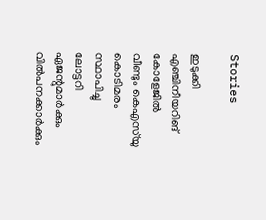Stories

ഇടുക്കി എഞ്ചിനീയറിങ് കോളേജിൽ വീണ്ടും കെഎസ്‌യു കൊടിമരം സ്ഥാപിച്ചു
ലോട്ടറി ഏജന്റുമാർക്കും വിൽപനക്കാർക്കും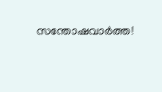സന്തോഷവാർത്ത!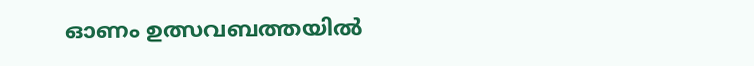ഓണം ഉത്സവബത്തയിൽ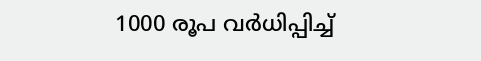1000 രൂപ വർധിപ്പിച്ച്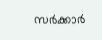സർക്കാർ